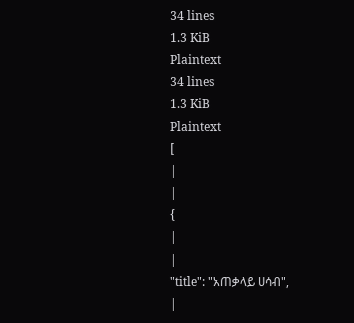34 lines
1.3 KiB
Plaintext
34 lines
1.3 KiB
Plaintext
[
|
|
{
|
|
"title": "አጠቃላይ ሀሳብ",
|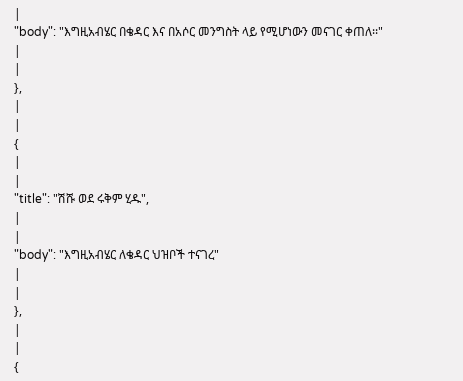|
"body": "እግዚአብሄር በቄዳር እና በአሶር መንግስት ላይ የሚሆነውን መናገር ቀጠለ፡፡"
|
|
},
|
|
{
|
|
"title": "ሽሹ ወደ ሩቅም ሂዱ",
|
|
"body": "እግዚአብሄር ለቄዳር ህዝቦች ተናገረ"
|
|
},
|
|
{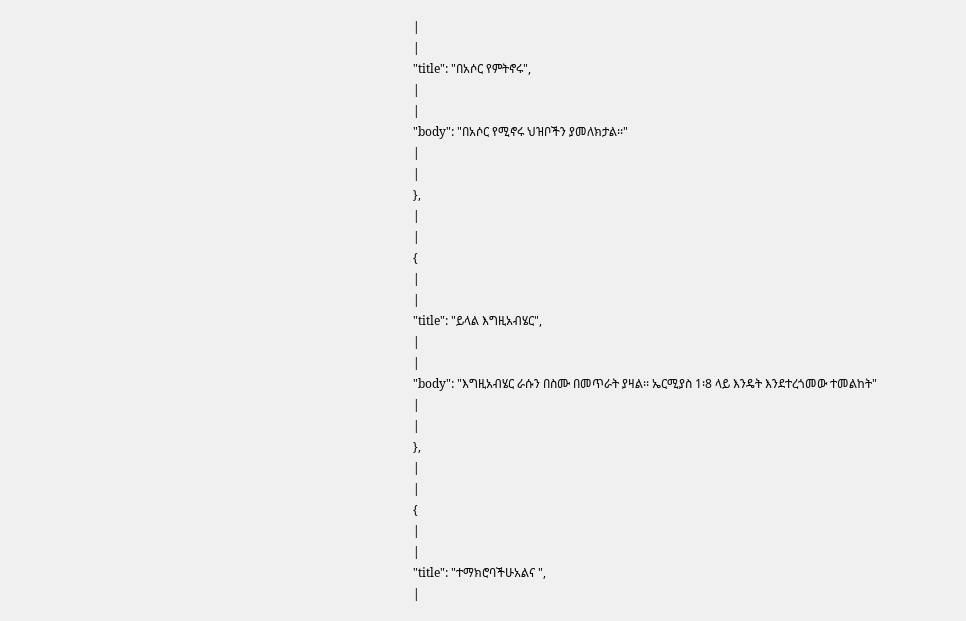|
|
"title": "በአሶር የምትኖሩ",
|
|
"body": "በአሶር የሚኖሩ ህዝቦችን ያመለክታል፡፡"
|
|
},
|
|
{
|
|
"title": "ይላል እግዚአብሄር",
|
|
"body": "እግዚአብሄር ራሱን በስሙ በመጥራት ያዛል፡፡ ኤርሚያስ 1፡8 ላይ እንዴት እንደተረጎመው ተመልከት"
|
|
},
|
|
{
|
|
"title": "ተማክሮባችሁአልና ",
|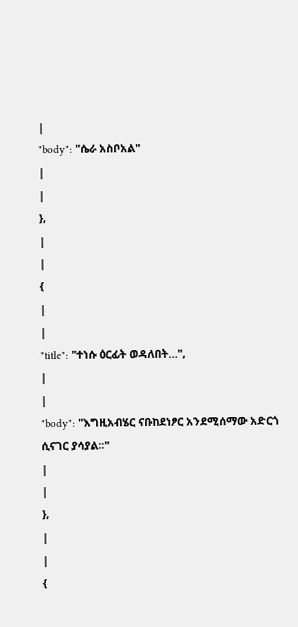|
"body": "ሴራ አስቦአል"
|
|
},
|
|
{
|
|
"title": "ተነሱ ዕርፊት ወዳለበት…",
|
|
"body": "እግዚአብሄር ናቡከደነፆር አንደሚሰማው አድርጎ ሲናገር ያሳያል፡፡"
|
|
},
|
|
{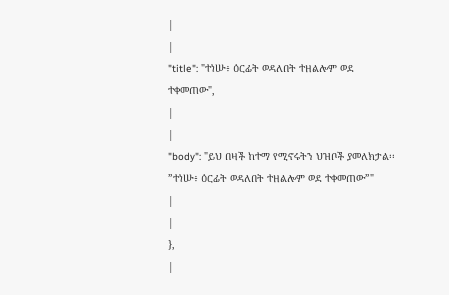|
|
"title": "ተነሡ፥ ዕርፊት ወዳለበት ተዘልሎም ወደ ተቀመጠው",
|
|
"body": "ይህ በዛች ከተማ የሚኖሩትን ህዝቦች ያመለክታል፡፡ ”ተነሡ፥ ዕርፊት ወዳለበት ተዘልሎም ወደ ተቀመጠው”"
|
|
},
|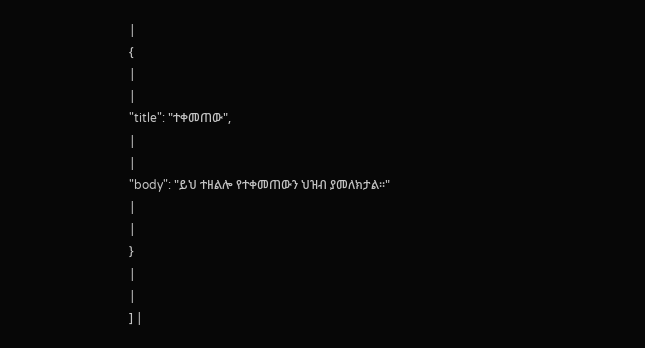|
{
|
|
"title": "ተቀመጠው",
|
|
"body": "ይህ ተዘልሎ የተቀመጠውን ህዝብ ያመለክታል፡፡"
|
|
}
|
|
] |